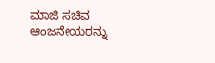ಮಾಜಿ ಸಚಿವ ಆಂಜನೇಯರನ್ನು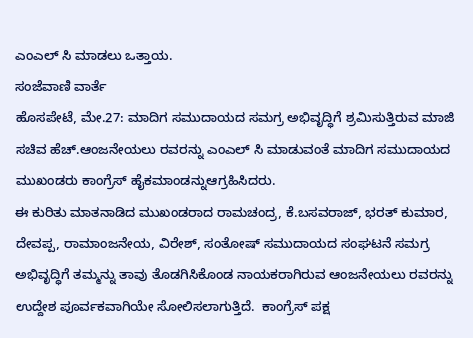ಎಂಎಲ್ ಸಿ ಮಾಡಲು ಒತ್ತಾಯ.
ಸಂಜೆವಾಣಿ ವಾರ್ತೆ
ಹೊಸಪೇಟೆ, ಮೇ.27: ಮಾದಿಗ ಸಮುದಾಯದ ಸಮಗ್ರ ಅಭಿವೃದ್ಧಿಗೆ ಶ್ರಮಿಸುತ್ತಿರುವ ಮಾಜಿ ಸಚಿವ ಹೆಚ್.ಆಂಜನೇಯಲು ರವರನ್ನು ಎಂಎಲ್ ಸಿ ಮಾಡುವಂತೆ ಮಾದಿಗ ಸಮುದಾಯದ ಮುಖಂಡರು ಕಾಂಗ್ರೆಸ್ ಹೈಕಮಾಂಡನ್ನು‌ಆಗ್ರಹಿಸಿದರು.
ಈ ಕುರಿತು ಮಾತನಾಡಿದ ಮುಖಂಡರಾದ ರಾಮಚಂದ್ರ, ಕೆ.ಬಸವರಾಜ್, ಭರತ್ ಕುಮಾರ, ದೇವಪ್ಪ, ರಾಮಾಂಜನೇಯ, ವಿರೇಶ್, ಸಂತೋಷ್ ಸಮುದಾಯದ ಸಂಘಟನೆ ಸಮಗ್ರ ಅಭಿವೃದ್ಧಿಗೆ ತಮ್ಮನ್ನು ತಾವು ತೊಡಗಿಸಿಕೊಂಡ ನಾಯಕರಾಗಿರುವ ಆಂಜನೇಯಲು ರವರನ್ನು ಉದ್ದೇಶ ಪೂರ್ವಕವಾಗಿಯೇ ಸೋಲಿಸಲಾಗುತ್ತಿದೆ.  ಕಾಂಗ್ರೆಸ್ ಪಕ್ಷ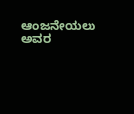ಆಂಜನೇಯಲು ಅವರ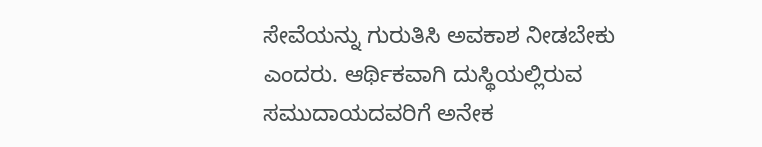ಸೇವೆಯನ್ನು‌ ಗುರುತಿಸಿ ಅವಕಾಶ ನೀಡಬೇಕು ಎಂದರು. ಆರ್ಥಿಕವಾಗಿ ದುಸ್ಥಿಯಲ್ಲಿರುವ ಸಮುದಾಯದವರಿಗೆ ಅನೇಕ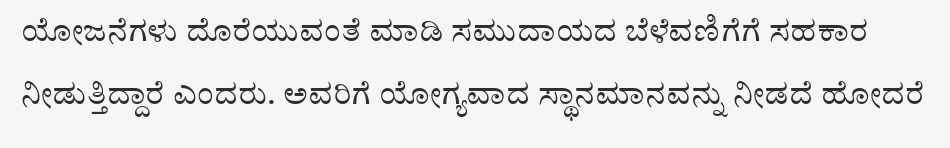ಯೋಜನೆಗಳು ದೊರೆಯುವಂತೆ ಮಾಡಿ ಸಮುದಾಯದ ಬೆಳೆವಣಿಗೆಗೆ ಸಹಕಾರ ನೀಡುತ್ತಿದ್ದಾರೆ ಎಂದರು. ಅವರಿಗೆ ಯೋಗ್ಯವಾದ ಸ್ಥಾನಮಾನವನ್ನು ನೀಡದೆ ಹೋದರೆ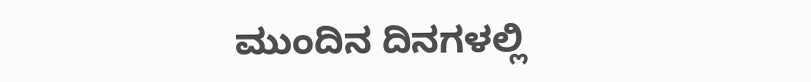ಮುಂದಿನ ದಿನಗಳಲ್ಲಿ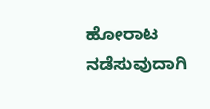ಹೋರಾಟ ನಡೆಸುವುದಾಗಿ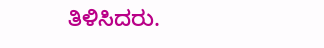ತಿಳಿಸಿದರು.